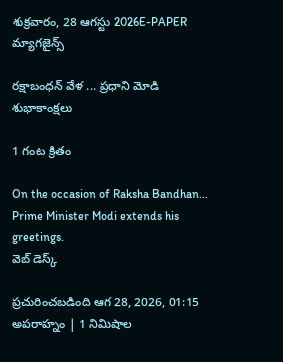శుక్రవారం, 28 ఆగస్టు 2026E-PAPER
మ్యాగజైన్స్

రక్షాబంధన్ వేళ ... ప్రధాని మోడి శుభాకాంక్షలు

1 గంట క్రితం

On the occasion of Raksha Bandhan... Prime Minister Modi extends his greetings.
వెబ్ డెస్క్

ప్రచురించబడింది ఆగ 28, 2026, 01:15 అపరాహ్నం | 1 నిమిషాల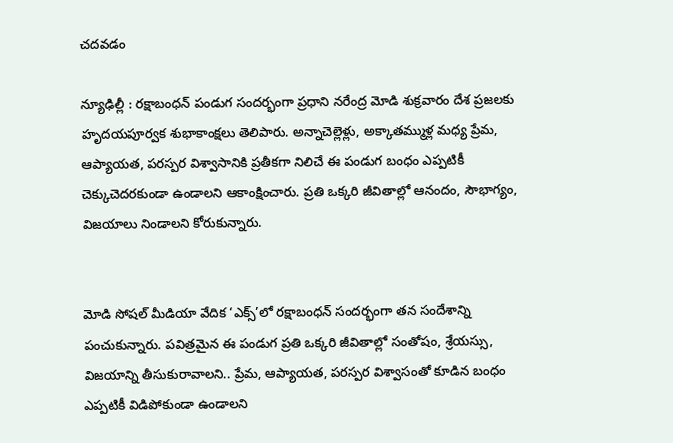చదవడం

న్యూఢిల్లీ : రక్షాబంధన్ పండుగ సందర్భంగా ప్రధాని నరేంద్ర మోడి శుక్రవారం దేశ ప్రజలకు హృదయపూర్వక శుభాకాంక్షలు తెలిపారు. అన్నాచెల్లెళ్లు, అక్కాతమ్ముళ్ల మధ్య ప్రేమ, ఆప్యాయత, పరస్పర విశ్వాసానికి ప్రతీకగా నిలిచే ఈ పండుగ బంధం ఎప్పటికీ చెక్కుచెదరకుండా ఉండాలని ఆకాంక్షించారు. ప్రతి ఒక్కరి జీవితాల్లో ఆనందం, సౌభాగ్యం, విజయాలు నిండాలని కోరుకున్నారు.


మోడి సోషల్ మీడియా వేదిక ‘ఎక్స్‌’లో రక్షాబంధన్ సందర్భంగా తన సందేశాన్ని పంచుకున్నారు. పవిత్రమైన ఈ పండుగ ప్రతి ఒక్కరి జీవితాల్లో సంతోషం, శ్రేయస్సు, విజయాన్ని తీసుకురావాలని.. ప్రేమ, ఆప్యాయత, పరస్పర విశ్వాసంతో కూడిన బంధం ఎప్పటికీ విడిపోకుండా ఉండాలని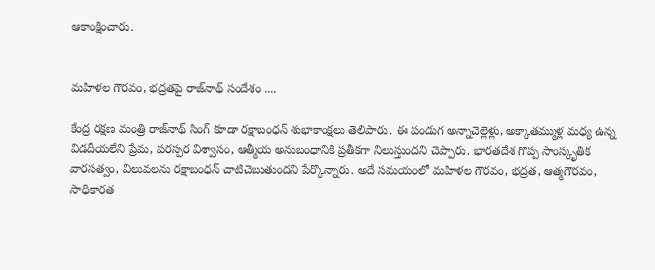ఆకాంక్షించారు.


మహిళల గౌరవం, భద్రతపై రాజ్‌నాథ్ సందేశం ....

కేంద్ర రక్షణ మంత్రి రాజ్‌నాథ్ సింగ్ కూడా రక్షాబంధన్ శుభాకాంక్షలు తెలిపారు. ఈ పండుగ అన్నాచెల్లెళ్లు, అక్కాతమ్ముళ్ల మధ్య ఉన్న విడదీయలేని ప్రేమ, పరస్పర విశ్వాసం, ఆత్మీయ అనుబంధానికి ప్రతీకగా నిలుస్తుందని చెప్పారు. భారతదేశ గొప్ప సాంస్కృతిక వారసత్వం, విలువలను రక్షాబంధన్ చాటిచెబుతుందని పేర్కొన్నారు. అదే సమయంలో మహిళల గౌరవం, భద్రత, ఆత్మగౌరవం, సాధికారత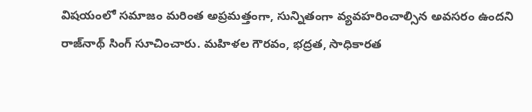విషయంలో సమాజం మరింత అప్రమత్తంగా, సున్నితంగా వ్యవహరించాల్సిన అవసరం ఉందని రాజ్‌నాథ్ సింగ్ సూచించారు. మహిళల గౌరవం, భద్రత, సాధికారత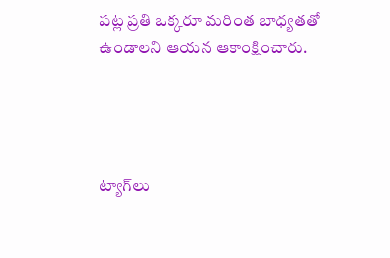పట్ల ప్రతి ఒక్కరూ మరింత బాధ్యతతో ఉండాలని ఆయన ఆకాంక్షించారు.




ట్యాగ్‌లు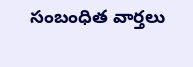సంబంధిత వార్తలు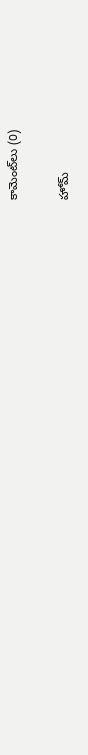కామెంట్‌లు (0)

హోమ్